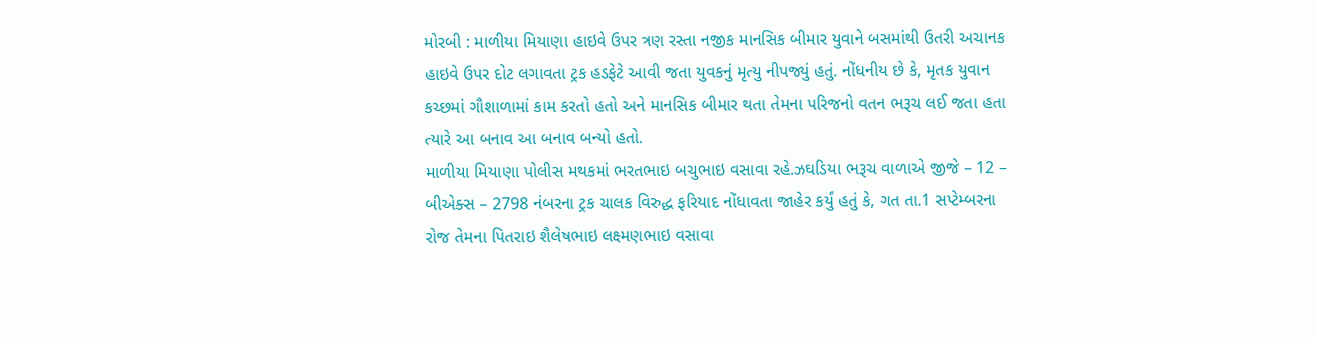મોરબી : માળીયા મિયાણા હાઇવે ઉપર ત્રણ રસ્તા નજીક માનસિક બીમાર યુવાને બસમાંથી ઉતરી અચાનક હાઇવે ઉપર દોટ લગાવતા ટ્રક હડફેટે આવી જતા યુવકનું મૃત્યુ નીપજ્યું હતું. નોંધનીય છે કે, મૃતક યુવાન કચ્છમાં ગૌશાળામાં કામ કરતો હતો અને માનસિક બીમાર થતા તેમના પરિજનો વતન ભરૂચ લઈ જતા હતા ત્યારે આ બનાવ આ બનાવ બન્યો હતો.
માળીયા મિયાણા પોલીસ મથકમાં ભરતભાઇ બચુભાઇ વસાવા રહે.ઝઘડિયા ભરૂચ વાળાએ જીજે – 12 – બીએક્સ – 2798 નંબરના ટ્રક ચાલક વિરુદ્ધ ફરિયાદ નોંધાવતા જાહેર કર્યું હતું કે, ગત તા.1 સપ્ટેમ્બરના રોજ તેમના પિતરાઇ શૈલેષભાઇ લક્ષ્મણભાઇ વસાવા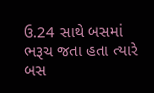ઉ.24 સાથે બસમાં ભરૂચ જતા હતા ત્યારે બસ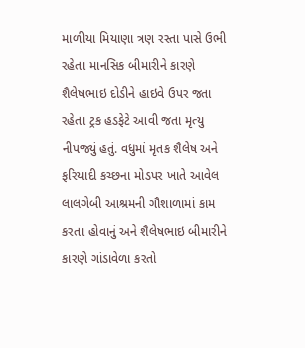માળીયા મિયાણા ત્રણ રસ્તા પાસે ઉભી રહેતા માનસિક બીમારીને કારણે શૈલેષભાઇ દોડીને હાઇવે ઉપર જતા રહેતા ટ્રક હડફેટે આવી જતા મૃત્યુ નીપજ્યું હતું. વધુમાં મૃતક શૈલેષ અને ફરિયાદી કચ્છના મોડપર ખાતે આવેલ લાલગેબી આશ્રમની ગૌશાળામાં કામ કરતા હોવાનું અને શૈલેષભાઇ બીમારીને કારણે ગાંડાવેળા કરતો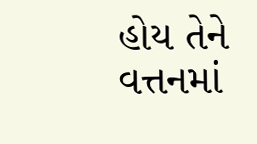હોય તેને વત્તનમાં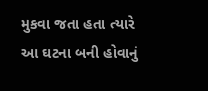મુકવા જતા હતા ત્યારે આ ઘટના બની હોવાનું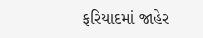ફરિયાદમાં જાહેર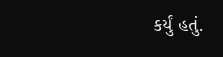કર્યું હતું.